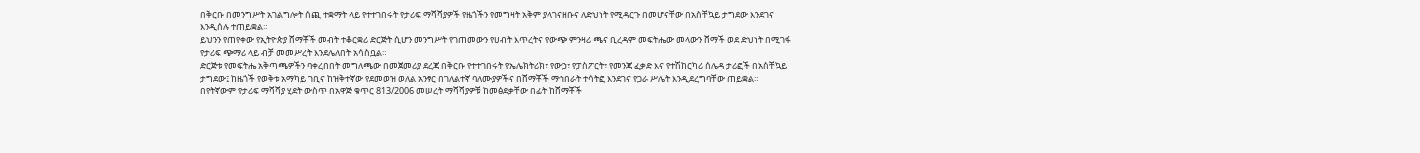በቅርቡ በመንግሥት አገልግሎት ሰጪ ተቋማት ላይ የተተገበሩት የታሪፍ ማሻሻያዎች የዜጎችን የመግዛት አቅም ያላገናዘቡና ለድህነት የሚዳርጉ በመሆናቸው በአስቸኳይ ታግደው እንደገና እንዲሰሉ ተጠይቋል።
ይህንን የጠየቀው የኢትዮጵያ ሸማቾች መብት ተቆርቋሪ ድርጅት ሲሆን መንግሥት የገጠመውን የሀብት እጥረትና የውጭ ምንዛሪ ጫና ቢረዳም መፍትሔው መላውን ሸማች ወደ ድህነት በሚገፋ የታሪፍ ጭማሪ ላይ ብቻ መመሥረት እንደሌለበት አሳስቧል።
ድርጅቱ የመፍትሔ አቅጣጫዎችን ባቀረበበት መግለጫው በመጀመሪያ ደረጃ በቅርቡ የተተገበሩት የኤሌክትሪክ፣ የውኃ፣ የፓስፖርት፣ የመንጃ ፈቃድ እና የተሽከርካሪ ሰሌዳ ታሪፎች በአስቸኳይ ታግደው፤ ከዜጎች የወቅቱ አማካይ ገቢና ከዝቅተኛው የደመወዝ ወለል አንፃር በገለልተኛ ባለሙያዎችና በሸማቾች ማኅበራት ተሳትፎ እንደገና የጋራ ሥሌት እንዲደረግባቸው ጠይቋል።
በየትኛውም የታሪፍ ማሻሻያ ሂደት ውስጥ በአዋጅ ቁጥር 813/2006 መሠረት ማሻሻያዎቹ ከመፅደቃቸው በፊት ከሸማቾች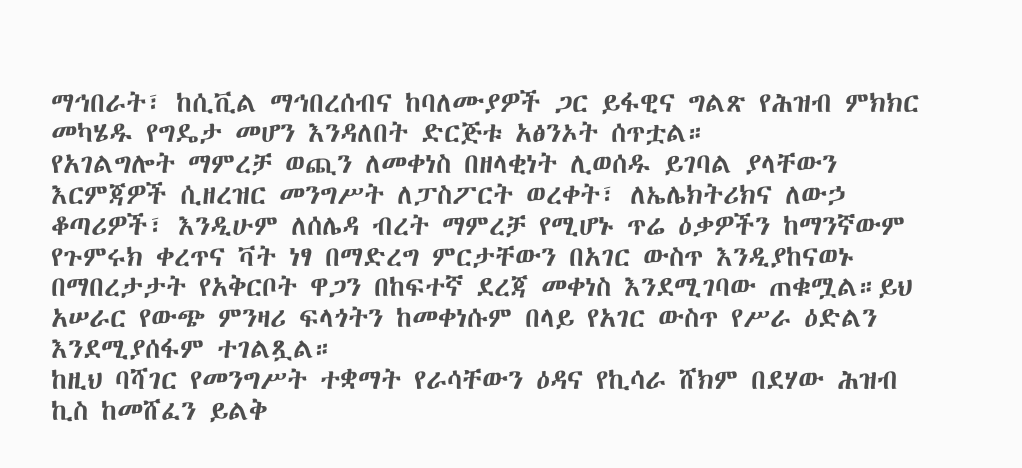ማኅበራት፣ ከሲቪል ማኅበረሰብና ከባለሙያዎች ጋር ይፋዊና ግልጽ የሕዝብ ምክክር መካሄዱ የግዴታ መሆን እንዳለበት ድርጅቱ አፅንኦት ሰጥቷል።
የአገልግሎት ማምረቻ ወጪን ለመቀነስ በዘላቂነት ሊወሰዱ ይገባል ያላቸውን እርምጃዎች ሲዘረዝር መንግሥት ለፓስፖርት ወረቀት፣ ለኤሌክትሪክና ለውኃ ቆጣሪዎች፣ እንዲሁም ለሰሌዳ ብረት ማምረቻ የሚሆኑ ጥሬ ዕቃዎችን ከማንኛውም የጉምሩክ ቀረጥና ቫት ነፃ በማድረግ ምርታቸውን በአገር ውስጥ እንዲያከናወኑ በማበረታታት የአቅርቦት ዋጋን በከፍተኛ ደረጃ መቀነስ እንደሚገባው ጠቁሟል።ይህ አሠራር የውጭ ምንዛሪ ፍላጎትን ከመቀነሱም በላይ የአገር ውስጥ የሥራ ዕድልን እንደሚያሰፋም ተገልጿል።
ከዚህ ባሻገር የመንግሥት ተቋማት የራሳቸውን ዕዳና የኪሳራ ሸክም በደሃው ሕዝብ ኪስ ከመሸፈን ይልቅ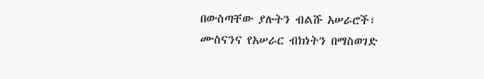በውስጣቸው ያሉትን ብልሹ አሠራሮች፣ ሙስናንና የአሠራር ብክነትን በማስወገድ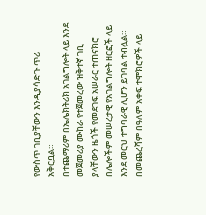የውስጥ ገቢያቸውን እንዲያሳድጉ ጥሪ አቅርቧል።
በተጨማሪም በኤሌክትሪክ አገልግሎት ላይ እንደ መጀመሪያ ሙከራ የተጀመረው ዝቅተኛ ገቢ ያላቸውን ዜጎች የመደገፍ አሠራር ተጠናክሮ በሌሎችም መሠረታዊ የአገልግሎት ዘርፎች ላይ እንደ መርህ ተግባራዊ ሊሆን ይገባል ተብሏል።
በመጨረሻም በዓለም አቀፍ ተሞክሮዎች ላይ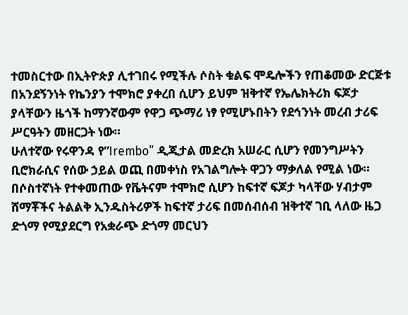ተመስርተው በኢትዮጵያ ሊተገበሩ የሚችሉ ሶስት ቁልፍ ሞዴሎችን የጠቆመው ድርጅቱ በአንደኝንነት የኬንያን ተሞክሮ ያቀረበ ሲሆን ይህም ዝቅተኛ የኤሌክትሪክ ፍጆታ ያላቸውን ዜጎች ከማንኛውም የዋጋ ጭማሪ ነፃ የሚሆኑበትን የደኅንነት መረብ ታሪፍ ሥርዓትን መዘርጋት ነው።
ሁለተኛው የሩዋንዳ የ”Irembo” ዲጂታል መድረክ አሠራር ሲሆን የመንግሥትን ቢሮክራሲና የሰው ኃይል ወጪ በመቀነስ የአገልግሎት ዋጋን ማቃለል የሚል ነው።
በሶስተኛነት የተቀመጠው የቬትናም ተሞክሮ ሲሆን ከፍተኛ ፍጆታ ካላቸው ሃብታም ሸማቾችና ትልልቅ ኢንዱስትሪዎች ከፍተኛ ታሪፍ በመሰብሰብ ዝቅተኛ ገቢ ላለው ዜጋ ድጎማ የሚያደርግ የአቋራጭ ድጎማ መርህን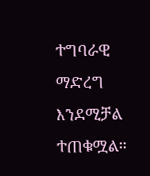ተግባራዊ ማድረግ እንደሚቻል ተጠቁሟል።